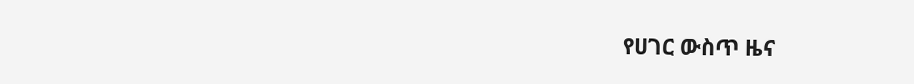የሀገር ውስጥ ዜና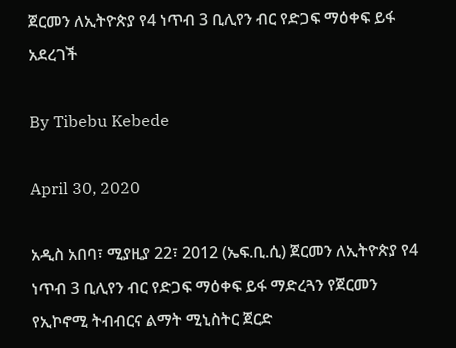ጀርመን ለኢትዮጵያ የ4 ነጥብ 3 ቢሊየን ብር የድጋፍ ማዕቀፍ ይፋ አደረገች

By Tibebu Kebede

April 30, 2020

አዲስ አበባ፣ ሚያዚያ 22፣ 2012 (ኤፍ.ቢ.ሲ) ጀርመን ለኢትዮጵያ የ4 ነጥብ 3 ቢሊየን ብር የድጋፍ ማዕቀፍ ይፋ ማድረጓን የጀርመን የኢኮኖሚ ትብብርና ልማት ሚኒስትር ጀርድ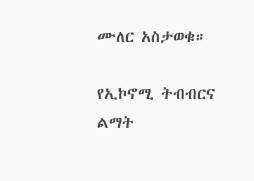ሙለር አስታወቁ።

የኢኮኖሚ ትብብርና ልማት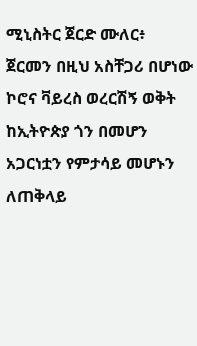ሚኒስትር ጀርድ ሙለር፥ ጀርመን በዚህ አስቸጋሪ በሆነው ኮሮና ቫይረስ ወረርሽኝ ወቅት ከኢትዮጵያ ጎን በመሆን አጋርነቷን የምታሳይ መሆኑን ለጠቅላይ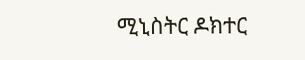ሚኒስትር ዶክተር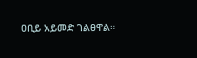ዐቢይ አይመድ ገልፀዋል።